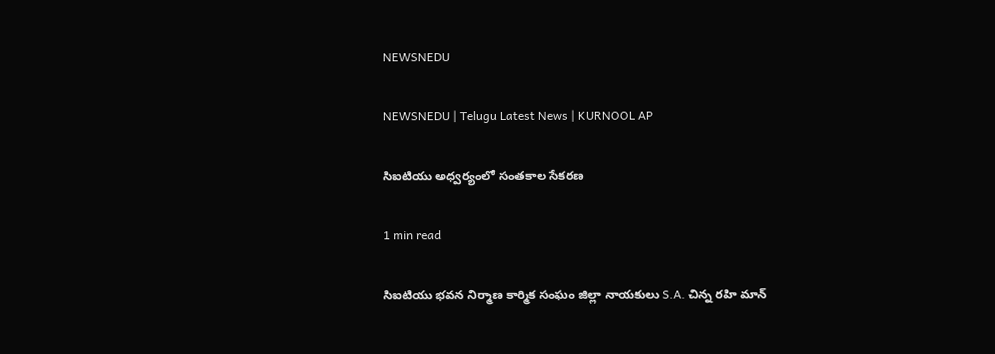NEWSNEDU

NEWSNEDU | Telugu Latest News | KURNOOL AP

సిఐటియు అధ్వర్యంలో సంతకాల సేకరణ

1 min read

సిఐటియు భవన నిర్మాణ కార్మిక సంఘం జిల్లా నాయకులు S.A. చిన్న రహి మాన్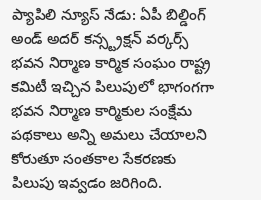ప్యాపిలి న్యూస్ నేడు: ఏపీ బిల్డింగ్ అండ్ అదర్ కన్స్ట్రక్షన్ వర్కర్స్ భవన నిర్మాణ కార్మిక సంఘం రాష్ట్ర కమిటీ ఇచ్చిన పిలుపులో భాగంగగా భవన నిర్మాణ కార్మికుల సంక్షేమ పథకాలు అన్ని అమలు చేయాలని కోరుతూ సంతకాల సేకరణకు పిలుపు ఇవ్వడం జరిగింది.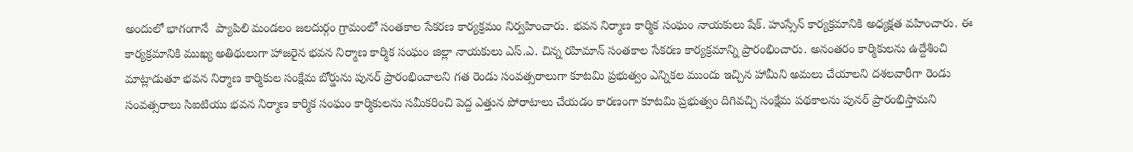అందులో భాగంగానే  ప్యాపిలి మండలం జలదుర్గం గ్రామంలో సంతకాల సేకరణ కార్యక్రమం నిర్వహించారు. భవన నిర్మాణ కార్మిక సంఘం నాయకులు షేక్. హుస్సేన్ కార్యక్రమానికి అధ్యక్షత వహించారు. ఈ కార్యక్రమానికి ముఖ్య అతిథులుగా హాజరైన భవన నిర్మాణ కార్మిక సంఘం జిల్లా నాయకులు ఎస్.ఎ. చిన్న రహిమాన్ సంతకాల సేకరణ కార్యక్రమాన్ని ప్రారంభించారు. అనంతరం కార్మికులను ఉద్దేశించి మాట్లాడుతూ భవన నిర్మాణ కార్మికుల సంక్షేమ బోర్డును పునర్ ప్రారంభించాలని గత రెండు సంవత్సరాలుగా కూటమి ప్రభుత్వం ఎన్నికల ముందు ఇచ్చిన హామీని అమలు చేయాలని దశలవారీగా రెండు సంవత్సరాలు సిఐటియు భవన నిర్మాణ కార్మిక సంఘం కార్మికులను సమీకరించి పెద్ద ఎత్తున పోరాటాలు చేయడం కారణంగా కూటమి ప్రభుత్వం దిగివచ్చి సంక్షేమ పథకాలను పునర్ ప్రారంభిస్తామని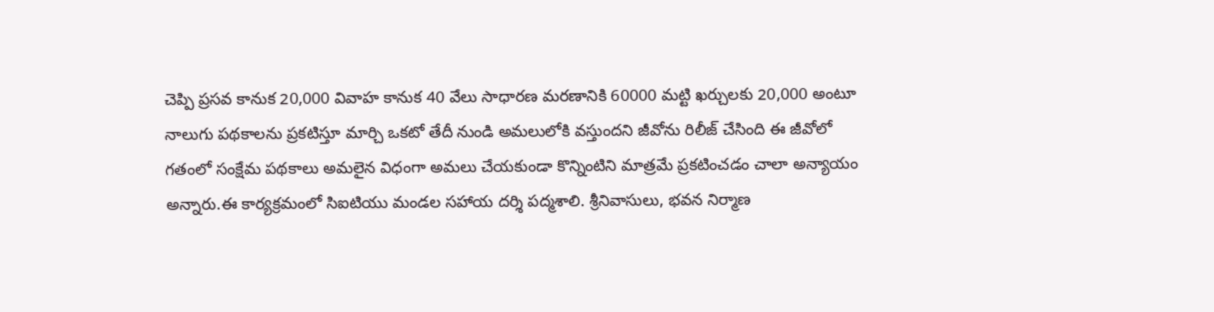చెప్పి ప్రసవ కానుక 20,000 వివాహ కానుక 40 వేలు సాధారణ మరణానికి 60000 మట్టి ఖర్చులకు 20,000 అంటూ నాలుగు పథకాలను ప్రకటిస్తూ మార్చి ఒకటో తేదీ నుండి అమలులోకి వస్తుందని జీవోను రిలీజ్ చేసింది ఈ జీవోలో గతంలో సంక్షేమ పథకాలు అమలైన విధంగా అమలు చేయకుండా కొన్నింటిని మాత్రమే ప్రకటించడం చాలా అన్యాయం అన్నారు.ఈ కార్యక్రమంలో సిఐటియు మండల సహాయ దర్శి పద్మశాలి. శ్రీనివాసులు, భవన నిర్మాణ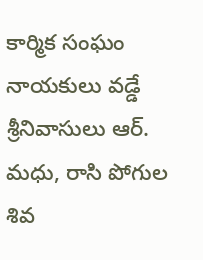కార్మిక సంఘం నాయకులు వడ్డే శ్రీనివాసులు ఆర్.  మధు, రాసి పోగుల శివ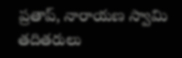ప్రతాప్, నారాయణ స్వామి తదితరులు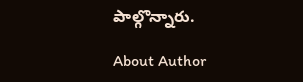పాల్గొన్నారు.

About Author